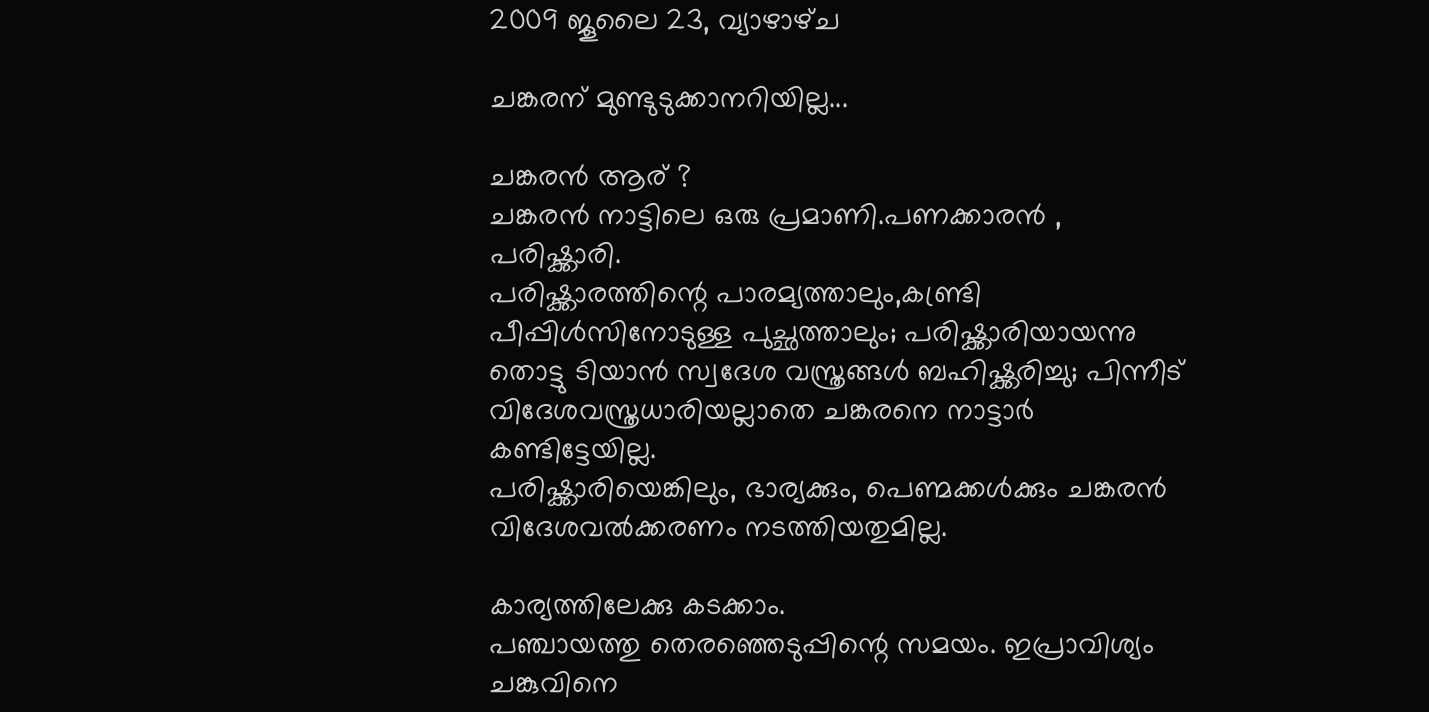2009 ജൂലൈ 23, വ്യാഴാഴ്‌ച

ചങ്കരന് മുണ്ടുടുക്കാനറിയില്ല...

ചങ്കരന്‍ ആര് ?
ചങ്കരന്‍ നാട്ടിലെ ഒരു പ്രമാണി.പണക്കാരന്‍ , പരിഷ്ക്കാരി.
പരിഷ്ക്കാരത്തിന്റെ പാരമ്യത്താലും,കണ്ട്രി പീപ്പിള്‍സിനോടുള്ള പുച്ഛത്താലും; പരിഷ്ക്കാരിയായന്നു തൊട്ടു ടിയാന്‍ സ്വദേശ വസ്ത്രങ്ങള്‍ ബഹിഷ്ക്കരിച്ചു; പിന്നീട് വിദേശവസ്ത്രധാരിയല്ലാതെ ചങ്കരനെ നാട്ടാര്‍ കണ്ടിട്ടേയില്ല.
പരിഷ്ക്കാരിയെങ്കിലും, ഭാര്യക്കും, പെണ്മക്കള്‍ക്കും ചങ്കരന്‍ വിദേശവല്‍ക്കരണം നടത്തിയതുമില്ല.

കാര്യത്തിലേക്കു കടക്കാം.
പഞ്ചായത്തു തെരഞ്ഞെടുപ്പിന്റെ സമയം. ഇപ്രാവിശ്യം ചങ്കുവിനെ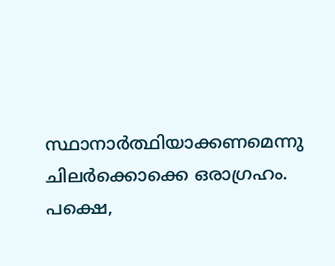സ്ഥാനാര്‍ത്ഥിയാക്കണമെന്നു ചിലര്‍ക്കൊക്കെ ഒരാഗ്രഹം.
പക്ഷെ,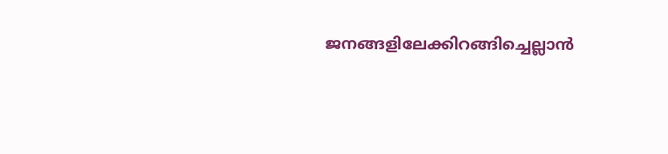ജനങ്ങളിലേക്കിറങ്ങിച്ചെല്ലാന്‍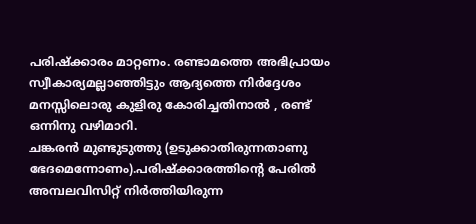പരിഷ്ക്കാരം മാറ്റണം. രണ്ടാമത്തെ അഭിപ്രായം സ്വീകാര്യമല്ലാഞ്ഞിട്ടും ആദ്യത്തെ നിര്‍ദ്ദേശം മനസ്സിലൊരു കുളിരു കോരിച്ചതിനാല്‍ , രണ്ട് ഒന്നിനു വഴിമാറി.
ചങ്കരന്‍ മുണ്ടുടുത്തു (ഉടുക്കാതിരുന്നതാണു ഭേദമെന്നോണം).പരിഷ്ക്കാരത്തിന്റെ പേരില്‍ അമ്പലവിസിറ്റ് നിര്‍ത്തിയിരുന്ന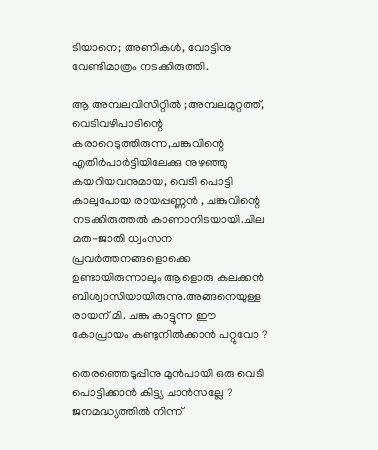ടിയാനെ; അണികള്‍, വോട്ടിനു വേണ്ടിമാത്രം നടക്കിരുത്തി.

ആ അമ്പലവിസിറ്റില്‍ ;അമ്പലമുറ്റത്ത്, വെടിവഴിപാടിന്റെ കരാറെടുത്തിരുന്ന,ചങ്കുവിന്റെ എതിര്‍പാര്‍ട്ടിയിലേക്കു നുഴഞ്ഞു കയറിയവനുമായ, വെടി പൊട്ടി കാലുപോയ രായപ്പണ്ണന്‍ , ചങ്കുവിന്റെ നടക്കിരുത്തല്‍ കാണാനിടയായി.ചില മത-ജാതി ധ്വംസന പ്രവര്‍ത്തനങ്ങളൊക്കെ ഉണ്ടായിരുന്നാലും ആളൊരു കലക്കന്‍ ബിശ്വാസിയായിരുന്നു.അങ്ങനെയുള്ള രായന് മി. ചങ്കു കാട്ടുന്ന ഈ കോപ്രായം കണ്ടുനില്‍ക്കാന്‍ പറ്റുവോ ?

തെരഞ്ഞെടുപ്പിനു മുന്‍പായി ഒരു വെടി പൊട്ടിക്കാന്‍ കിട്ട്യ ചാന്‍സല്ലേ ?
ജനമദ്ധ്യത്തില്‍ നിന്ന്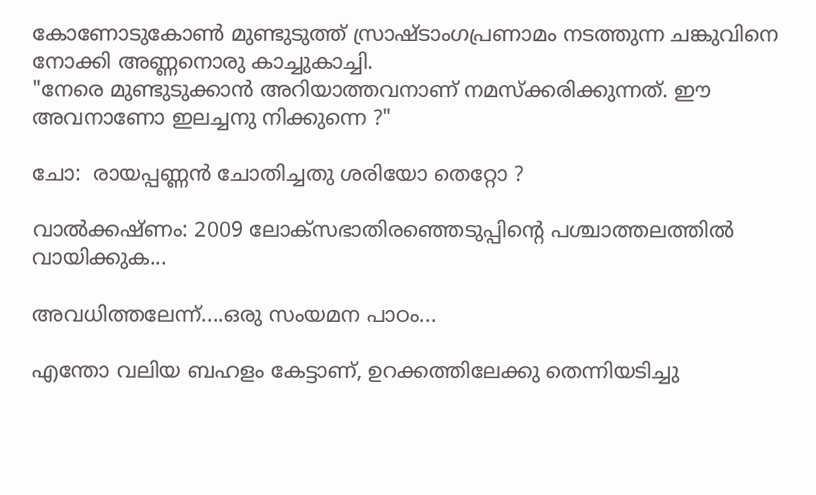കോണോടുകോണ്‍ മുണ്ടുടുത്ത് സ്രാഷ്ടാംഗപ്രണാമം നടത്തുന്ന ചങ്കുവിനെ നോക്കി അണ്ണനൊരു കാച്ചുകാച്ചി.
"നേരെ മുണ്ടുടുക്കാന്‍ അറിയാത്തവനാണ് നമസ്ക്കരിക്കുന്നത്. ഈ അവനാണോ ഇലച്ചനു നിക്കുന്നെ ?"

ചോ:  രായപ്പണ്ണന്‍ ചോതിച്ചതു ശരിയോ തെറ്റോ ?

വാല്‍ക്കഷ്ണം: 2009 ലോക്സഭാതിരഞ്ഞെടുപ്പിന്റെ പശ്ചാത്തലത്തില്‍ വായിക്കുക...

അവധിത്തലേന്ന്....ഒരു സംയമന പാഠം...

എന്തോ വലിയ ബഹളം കേട്ടാണ്‌, ഉറക്കത്തിലേക്കു തെന്നിയടിച്ചു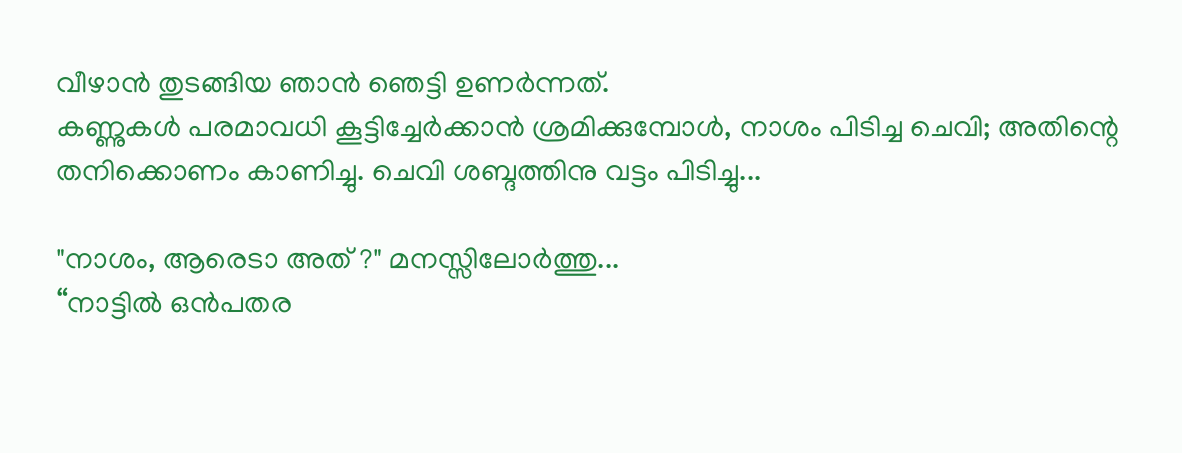വീഴാന്‍ തുടങ്ങിയ ഞാന്‍ ഞെട്ടി ഉണര്‍ന്നത്.
കണ്ണുകള്‍ പരമാവധി കൂട്ടിച്ചേര്‍ക്കാന്‍ ശ്രമിക്കുമ്പോള്‍, നാശം പിടിച്ച ചെവി; അതിന്റെ തനിക്കൊണം കാണിച്ചു. ചെവി ശബ്ദത്തിനു വട്ടം പിടിച്ചു...

"നാശം, ആരെടാ അത് ?" മനസ്സിലോര്‍ത്തു...
“നാട്ടില്‍ ഒന്‍പതര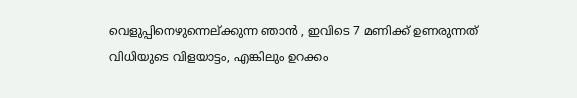വെളുപ്പിനെഴുന്നെല്ക്കുന്ന ഞാന്‍ , ഇവിടെ 7 മണിക്ക് ഉണരുന്നത് വിധിയുടെ വിളയാട്ടം, എങ്കിലും ഉറക്കം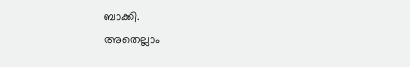ബാക്കി.
അതെല്ലാം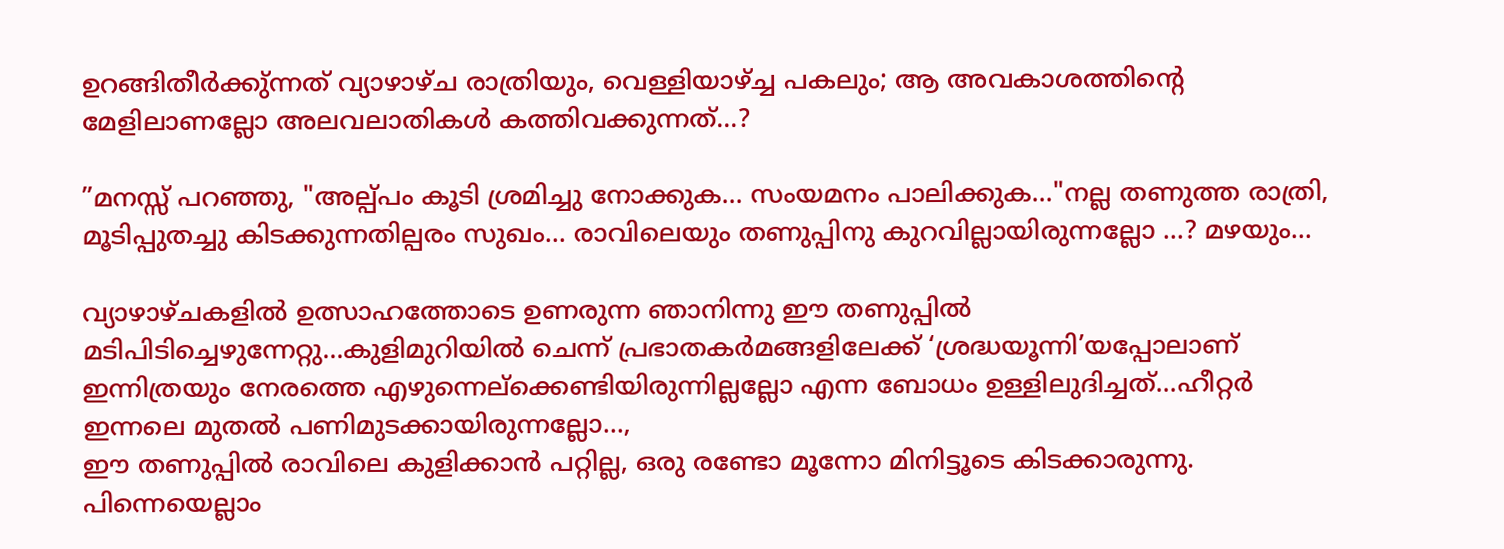ഉറങ്ങിതീര്‍ക്കു്ന്നത് വ്യാഴാഴ്ച രാത്രിയും, വെള്ളിയാഴ്ച്ച പകലും; ആ അവകാശത്തിന്റെ മേളിലാണല്ലോ അലവലാതികള്‍ കത്തിവക്കുന്നത്...?

”മനസ്സ് പറഞ്ഞു, "അല്പ്പം കൂടി ശ്രമിച്ചു നോക്കുക... സംയമനം പാലിക്കുക..."നല്ല തണുത്ത രാത്രി, മൂടിപ്പുതച്ചു കിടക്കുന്നതില്പരം സുഖം... രാവിലെയും തണുപ്പിനു കുറവില്ലായിരുന്നല്ലോ ...? മഴയും...

വ്യാഴാഴ്ചകളില്‍ ഉത്സാഹത്തോടെ ഉണരുന്ന ഞാനിന്നു ഈ തണുപ്പില്‍ മടിപിടിച്ചെഴുന്നേറ്റു...കുളിമുറിയില്‍ ചെന്ന് പ്രഭാതകര്‍മങ്ങളിലേക്ക് ‘ശ്രദ്ധയൂന്നി’യപ്പോലാണ് ഇന്നിത്രയും നേരത്തെ എഴുന്നെല്ക്കെണ്ടിയിരുന്നില്ലല്ലോ എന്ന ബോധം ഉള്ളിലുദിച്ചത്...ഹീറ്റര്‍ ഇന്നലെ മുതല്‍ പണിമുടക്കായിരുന്നല്ലോ...,
ഈ തണുപ്പില്‍ രാവിലെ കുളിക്കാന്‍ പറ്റില്ല, ഒരു രണ്ടോ മൂന്നോ മിനിട്ടൂടെ കിടക്കാരുന്നു. പിന്നെയെല്ലാം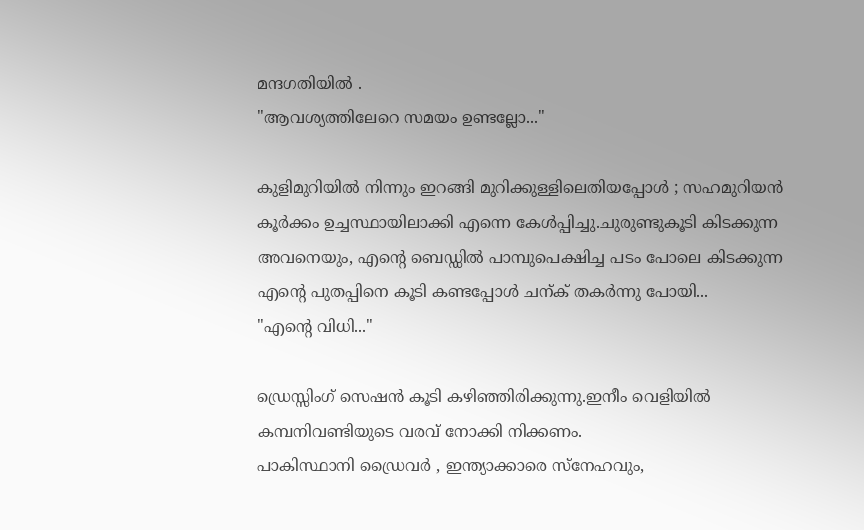മന്ദഗതിയില്‍ .
"ആവശ്യത്തിലേറെ സമയം ഉണ്ടല്ലോ..."

കുളിമുറിയില്‍ നിന്നും ഇറങ്ങി മുറിക്കുള്ളിലെതിയപ്പോള്‍ ; സഹമുറിയന്‍ കൂര്‍ക്കം ഉച്ചസ്ഥായിലാക്കി എന്നെ കേള്‍പ്പിച്ചു.ചുരുണ്ടുകൂടി കിടക്കുന്ന അവനെയും, എന്റെ ബെഡ്ഡില്‍ പാമ്പുപെക്ഷിച്ച പടം പോലെ കിടക്കുന്ന എന്റെ പുതപ്പിനെ കൂടി കണ്ടപ്പോള്‍ ചന്ക് തകര്‍ന്നു പോയി...
"എന്റെ വിധി..."

ഡ്രെസ്സിംഗ് സെഷന്‍ കൂടി കഴിഞ്ഞിരിക്കുന്നു.ഇനീം വെളിയില്‍ കമ്പനിവണ്ടിയുടെ വരവ് നോക്കി നിക്കണം.
പാകിസ്ഥാനി ഡ്രൈവര്‍ , ഇന്ത്യാക്കാരെ സ്നേഹവും,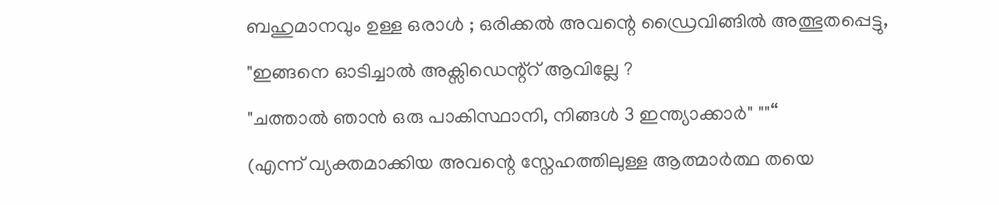ബഹുമാനവും ഉള്ള ഒരാള്‍ ; ഒരിക്കല്‍ അവന്റെ ഡ്രൈവിങ്ങില്‍ അത്ഭുതപ്പെട്ടു,
"ഇങ്ങനെ ഓടിച്ചാല്‍ അക്സിഡെന്റ്റ് ആവില്ലേ ?
"ചത്താല്‍ ഞാന്‍ ഒരു പാകിസ്ഥാനി, നിങ്ങള്‍ 3 ഇന്ത്യാക്കാര്‍" ""“
(എന്ന് വ്യക്തമാക്കിയ അവന്റെ സ്നേഹത്തിലുള്ള ആത്മാര്‍ത്ഥ തയെ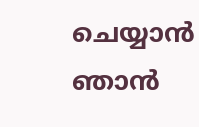ചെയ്യാന്‍ ഞാന്‍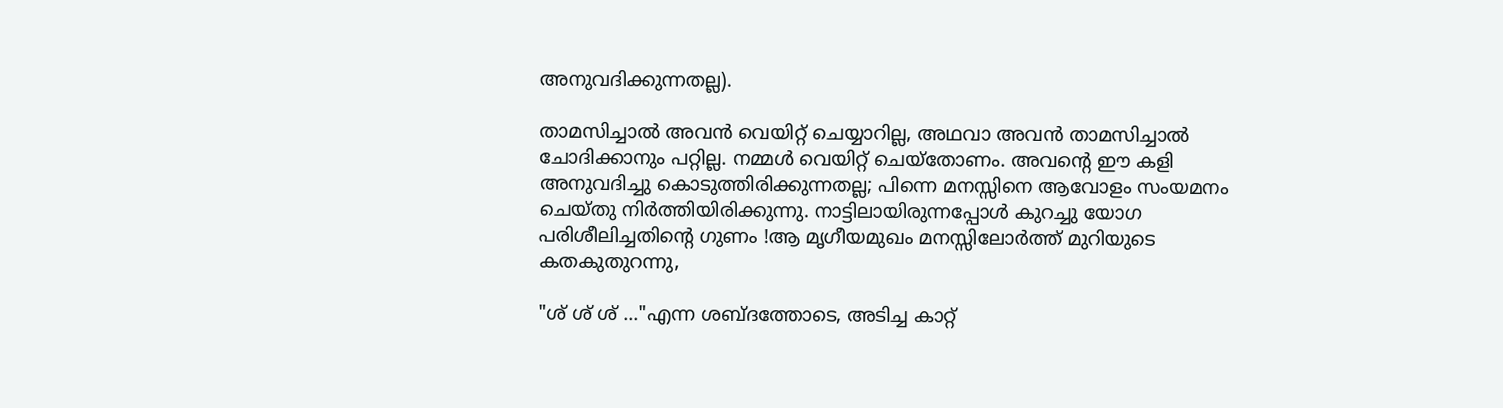അനുവദിക്കുന്നതല്ല).

താമസിച്ചാല്‍ അവന്‍ വെയിറ്റ് ചെയ്യാറില്ല, അഥവാ അവന്‍ താമസിച്ചാല്‍ ചോദിക്കാനും പറ്റില്ല. നമ്മള്‍ വെയിറ്റ് ചെയ്തോണം. അവന്റെ ഈ കളി അനുവദിച്ചു കൊടുത്തിരിക്കുന്നതല്ല; പിന്നെ മനസ്സിനെ ആവോളം സംയമനം ചെയ്തു നിര്‍ത്തിയിരിക്കുന്നു. നാട്ടിലായിരുന്നപ്പോള്‍ കുറച്ചു യോഗ പരിശീലിച്ചതിന്റെ ഗുണം !ആ മൃഗീയമുഖം മനസ്സിലോര്‍ത്ത് മുറിയുടെ കതകുതുറന്നു,

"ശ് ശ് ശ് ..."എന്ന ശബ്ദത്തോടെ, അടിച്ച കാറ്റ്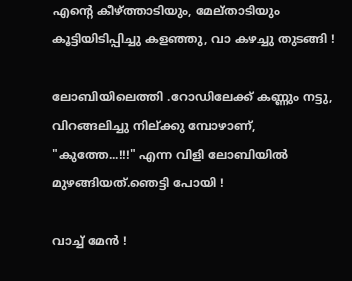എന്റെ കീഴ്ത്താടിയും, മേല്താടിയും കൂട്ടിയിടിപ്പിച്ചു കളഞ്ഞു, വാ കഴച്ചു തുടങ്ങി !

ലോബിയിലെത്തി .റോഡിലേക്ക്‌ കണ്ണും നട്ടു, വിറങ്ങലിച്ചു നില്ക്കു മ്പോഴാണ്,
"കുത്തേ...!!!" എന്ന വിളി ലോബിയില്‍ മുഴങ്ങിയത്.ഞെട്ടി പോയി !

വാച്ച് മേന്‍ !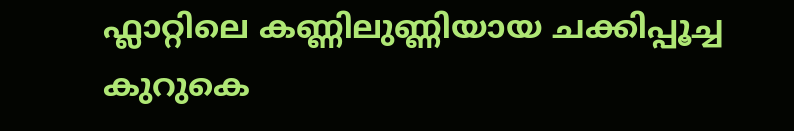ഫ്ലാറ്റിലെ കണ്ണിലുണ്ണിയായ ചക്കിപ്പൂച്ച കുറുകെ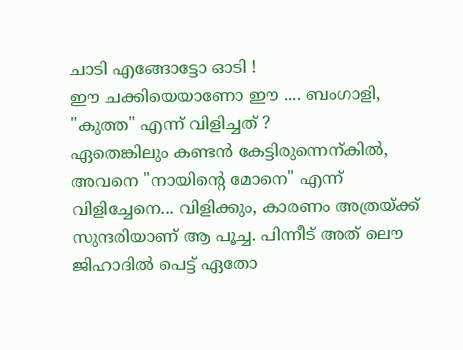ചാടി എങ്ങോട്ടോ ഓടി !
ഈ ചക്കിയെയാണോ ഈ .... ബംഗാളി, "കുത്ത" എന്ന് വിളിച്ചത് ?
ഏതെങ്കിലും കണ്ടന്‍ കേട്ടിരുന്നെന്കില്‍, അവനെ "നായിന്റെ മോനെ" എന്ന് വിളിച്ചേനെ... വിളിക്കും, കാരണം അത്രയ്ക്ക് സുന്ദരിയാണ് ആ പൂച്ച. പിന്നീട് അത് ലൌ ജിഹാദില്‍ പെട്ട് ഏതോ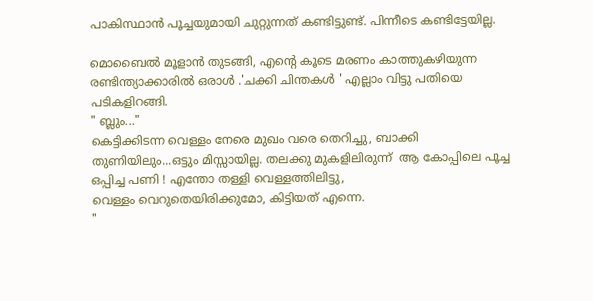പാകിസ്ഥാന്‍ പൂച്ചയുമായി ചുറ്റുന്നത് കണ്ടിട്ടുണ്ട്. പിന്നീടെ കണ്ടിട്ടേയില്ല.

മൊബൈല്‍ മൂളാന്‍ തുടങ്ങി, എന്റെ കൂടെ മരണം കാത്തുകഴിയുന്ന രണ്ടിന്ത്യാക്കാരില്‍ ഒരാള്‍ .'ചക്കി ചിന്തകള്‍ ' എല്ലാം വിട്ടു പതിയെ പടികളിറങ്ങി.
" ബ്ലും..."
കെട്ടിക്കിടന്ന വെള്ളം നേരെ മുഖം വരെ തെറിച്ചു, ബാക്കി തുണിയിലും...ഒട്ടും മിസ്സായില്ല. തലക്കു മുകളിലിരുന്ന്  ആ കോപ്പിലെ പൂച്ച ഒപ്പിച്ച പണി ! എന്തോ തള്ളി വെള്ളത്തിലിട്ടു,
വെള്ളം വെറുതെയിരിക്കുമോ, കിട്ടിയത് എന്നെ.
"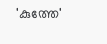'കുത്തേ'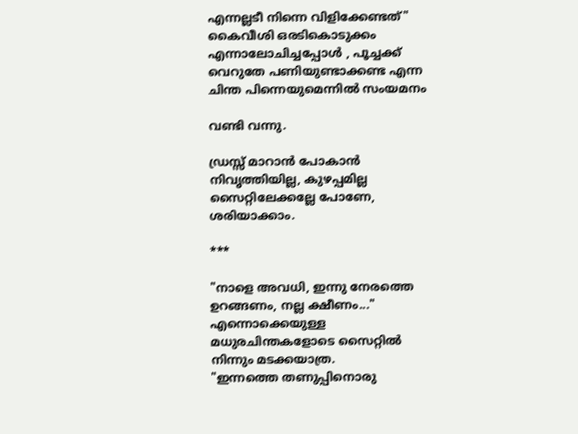എന്നല്ലടീ നിന്നെ വിളിക്കേണ്ടത്" കൈവീശി ഒരടികൊടുക്കം എന്നാലോചിച്ചപ്പോള്‍ , പൂച്ചക്ക് വെറുതേ പണിയുണ്ടാക്കണ്ട എന്ന ചിന്ത പിന്നെയുമെന്നില്‍ സംയമനം

വണ്ടി വന്നു.

ഡ്രസ്സ് മാറാന്‍ പോകാന്‍ നിവൃത്തിയില്ല, കുഴപ്പമില്ല സൈറ്റിലേക്കല്ലേ പോണേ, ശരിയാക്കാം.

***

"നാളെ അവധി, ഇന്നു നേരത്തെ ഉറങ്ങണം, നല്ല ക്ഷീണം..." എന്നൊക്കെയുള്ള മധുരചിന്തകളോടെ സൈറ്റില്‍ നിന്നും മടക്കയാത്ര.
"ഇന്നത്തെ തണുപ്പിനൊരു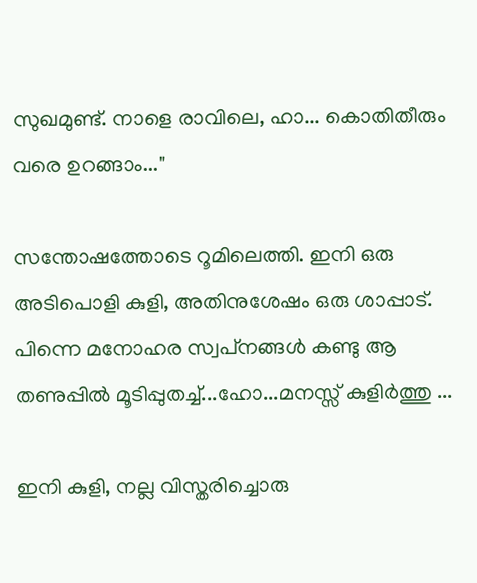സുഖമുണ്ട്. നാളെ രാവിലെ, ഹാ... കൊതിതീരും വരെ ഉറങ്ങാം..."

സന്തോഷത്തോടെ റൂമിലെത്തി. ഇനി ഒരു അടിപൊളി കുളി, അതിനുശേഷം ഒരു ശാപ്പാട്. പിന്നെ മനോഹര സ്വപ്‌നങ്ങള്‍ കണ്ടു ആ തണുപ്പില്‍ മൂടിപ്പുതച്ച്...ഹോ...മനസ്സ് കുളിര്‍ത്തു ...

ഇനി കുളി, നല്ല വിസ്തരിച്ചൊരു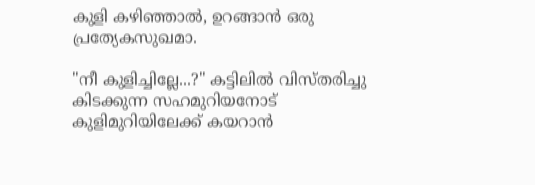കുളി കഴിഞ്ഞാല്‍, ഉറങ്ങാന്‍ ഒരു പ്രത്യേകസുഖമാ.

"നീ കുളിച്ചില്ലേ...?" കട്ടിലില്‍ വിസ്തരിച്ചു കിടക്കുന്ന സഹമുറിയനോട് കുളിമുറിയിലേക്ക് കയറാന്‍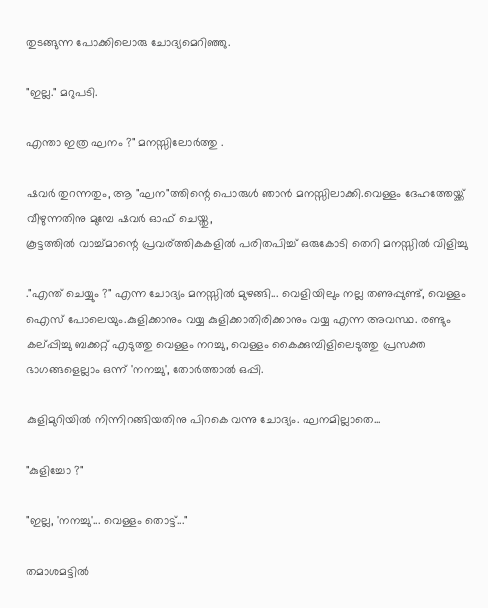തുടങ്ങുന്ന പോക്കിലൊരു ചോദ്യമെറിഞ്ഞു.

"ഇല്ല." മറുപടി.

എന്താ ഇത്ര ഘനം ?" മനസ്സിലോര്‍ത്തു .

ഷവര്‍ തുറന്നതും, ആ "ഘന"ത്തിന്റെ പൊരുള്‍ ഞാന്‍ മനസ്സിലാക്കി.വെള്ളം ദേഹത്തേയ്ക്ക് വീഴുന്നതിനു മുമ്പേ ഷവര്‍ ഓഫ് ചെയ്തു,
കൂട്ടത്തില്‍ വാച്ച്മാന്റെ പ്രവര്ത്തികകളില്‍ പരിതപിച്ച് ഒരുകോടി തെറി മനസ്സില്‍ വിളിച്ചു

."എന്ത് ചെയ്യും ?" എന്ന ചോദ്യം മനസ്സില്‍ മുഴങ്ങി... വെളിയിലും നല്ല തണുപ്പുണ്ട്, വെള്ളം ഐസ് പോലെയും.കുളിക്കാനും വയ്യ കുളിക്കാതിരിക്കാനും വയ്യ എന്ന അവസ്ഥ. രണ്ടും കല്പ്പിച്ചു ബക്കറ്റ് എടുത്തു വെള്ളം നറച്ചു, വെള്ളം കൈക്കുമ്പിളിലെടുത്തു പ്രസക്ത ഭാഗങ്ങളെല്ലാം ഒന്ന് 'നനച്ചു', തോര്‍ത്താല്‍ ഒപ്പി.

കുളിമുറിയില്‍ നിന്നിറങ്ങിയതിനു പിറകെ വന്നു ചോദ്യം. ഘനമില്ലാതെ...

"കുളിച്ചോ ?"

"ഇല്ല, 'നനച്ചു'... വെള്ളം തൊട്ട്..."

തമാശമട്ടില്‍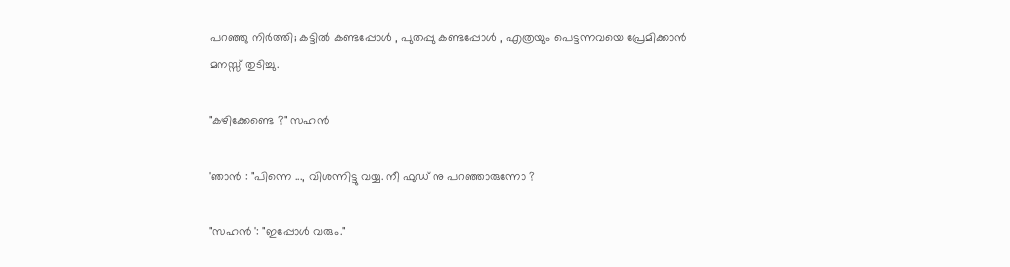പറഞ്ഞു നിര്‍ത്തി; കട്ടില്‍ കണ്ടപ്പോള്‍ , പുതപ്പു കണ്ടപ്പോള്‍ , എത്രയും പെട്ടന്നവയെ പ്രേമിക്കാന്‍ മനസ്സ് തുടിച്ചു.

"കഴിക്കേണ്ടെ ?" സഹന്‍

'ഞാന്‍ : "പിന്നെ ..., വിശന്നിട്ടു വയ്യ. നീ ഫുഡ് നു പറഞ്ഞാരുന്നോ ?

"സഹന്‍ ': "ഇപ്പോള്‍ വരും."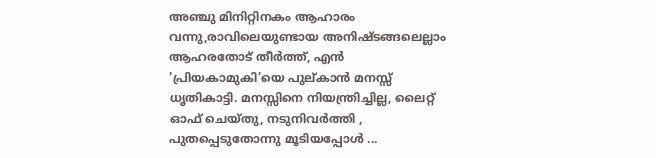അഞ്ചു മിനിറ്റിനകം ആഹാരം വന്നു,രാവിലെയുണ്ടായ അനിഷ്ടങ്ങലെല്ലാം ആഹരതോട് തീര്‍ത്ത്, എന്‍ 'പ്രിയകാമുകി’യെ പുല്കാന്‍ മനസ്സ് ധൃതികാട്ടി. മനസ്സിനെ നിയന്ത്രിച്ചില്ല, ലൈറ്റ് ഓഫ് ചെയ്തു, നടുനിവര്‍ത്തി , പുതപ്പെടുതോന്നു മൂടിയപ്പോള്‍ ...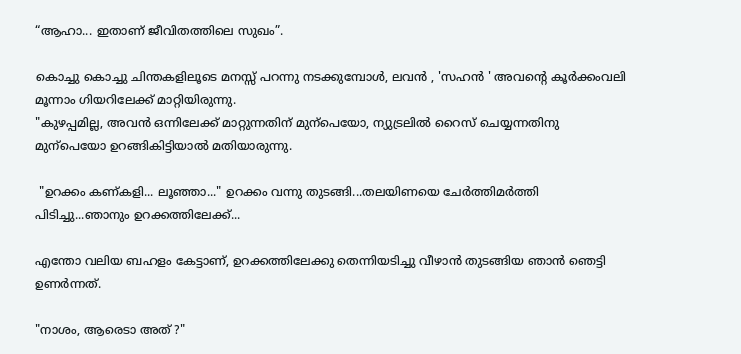“ആഹാ... ഇതാണ് ജീവിതത്തിലെ സുഖം”.

കൊച്ചു കൊച്ചു ചിന്തകളിലൂടെ മനസ്സ് പറന്നു നടക്കുമ്പോള്‍, ലവന്‍ , 'സഹന്‍ ' അവന്റെ കൂര്‍ക്കംവലി മൂന്നാം ഗിയറിലേക്ക് മാറ്റിയിരുന്നു.
"കുഴപ്പമില്ല, അവന്‍ ഒന്നിലേക്ക് മാറ്റുന്നതിന് മുന്പെയോ, ന്യുട്രലില്‍ റൈസ് ചെയ്യന്നതിനു മുന്പെയോ ഉറങ്ങികിട്ടിയാല്‍ മതിയാരുന്നു.

 "ഉറക്കം കണ്കളി... ലൂഞ്ഞാ..." ഉറക്കം വന്നു തുടങ്ങി...തലയിണയെ ചേര്‍ത്തിമര്‍ത്തി പിടിച്ചു...ഞാനും ഉറക്കത്തിലേക്ക്...

എന്തോ വലിയ ബഹളം കേട്ടാണ്‌, ഉറക്കത്തിലേക്കു തെന്നിയടിച്ചു വീഴാന്‍ തുടങ്ങിയ ഞാന്‍ ഞെട്ടി ഉണര്‍ന്നത്.

"നാശം, ആരെടാ അത് ?"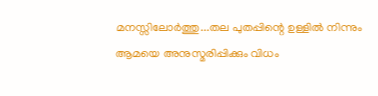മനസ്സിലോര്‍ത്തു...തല പുതപ്പിന്റെ ഉള്ളില്‍ നിന്നും ആമയെ അനുസ്മരിപ്പിക്കും വിധം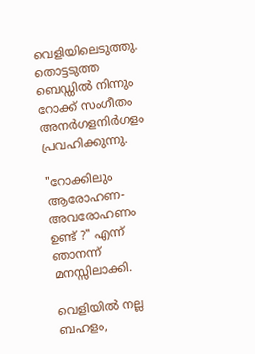വെളിയിലെടുത്തു.
തൊട്ടടുത്ത ബെഡ്ഡില്‍ നിന്നും റോക്ക് സംഗീതം അനര്‍ഗളനിര്‍ഗളം പ്രവഹിക്കുന്നു.

"റോക്കിലും ആരോഹണ- അവരോഹണം ഉണ്ട് ?" എന്ന് ഞാനന്ന് മനസ്സിലാക്കി.

വെളിയില്‍ നല്ല ബഹളം,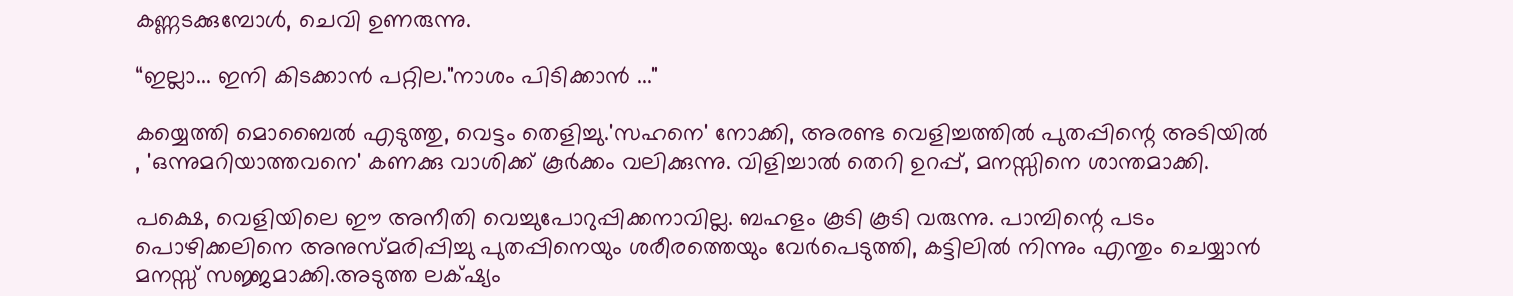കണ്ണടക്കുമ്പോള്‍, ചെവി ഉണരുന്നു.

“ഇല്ലാ... ഇനി കിടക്കാന്‍ പറ്റില."നാശം പിടിക്കാന്‍ ..."

കയ്യെത്തി മൊബൈല്‍ എടുത്തു, വെട്ടം തെളിച്ചു.'സഹനെ' നോക്കി, അരണ്ട വെളിച്ചത്തില്‍ പുതപ്പിന്റെ അടിയില്‍ , 'ഒന്നുമറിയാത്തവനെ' കണക്കു വാശിക്ക് കൂര്‍ക്കം വലിക്കുന്നു. വിളിച്ചാല്‍ തെറി ഉറപ്പ്, മനസ്സിനെ ശാന്തമാക്കി.

പക്ഷെ, വെളിയിലെ ഈ അനീതി വെച്ചുപോറുപ്പിക്കനാവില്ല. ബഹളം കൂടി കൂടി വരുന്നു. പാമ്പിന്റെ പടം പൊഴിക്കലിനെ അനുസ്മരിപ്പിച്ചു പുതപ്പിനെയും ശരീരത്തെയും വേര്‍പെടുത്തി, കട്ടിലില്‍ നിന്നും എന്തും ചെയ്യാന്‍ മനസ്സ് സജ്ജമാക്കി.അടുത്ത ലക്‌ഷ്യം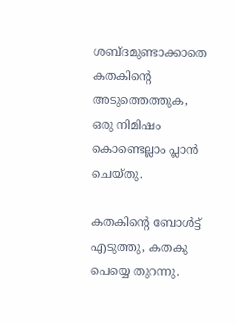ശബ്ദമുണ്ടാക്കാതെ കതകിന്റെ അടുത്തെത്തുക, ഒരു നിമിഷം കൊണ്ടെല്ലാം പ്ലാന്‍ ചെയ്തു.

കതകിന്റെ ബോള്‍ട്ട് എടുത്തു, കതകു പെയ്യെ തുറന്നു.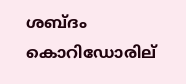ശബ്ദം കൊറിഡോരില്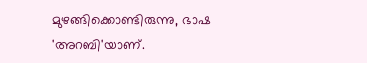മുഴങ്ങിക്കൊണ്ടിരുന്നു, ഭാഷ 'അറബി'യാണ്.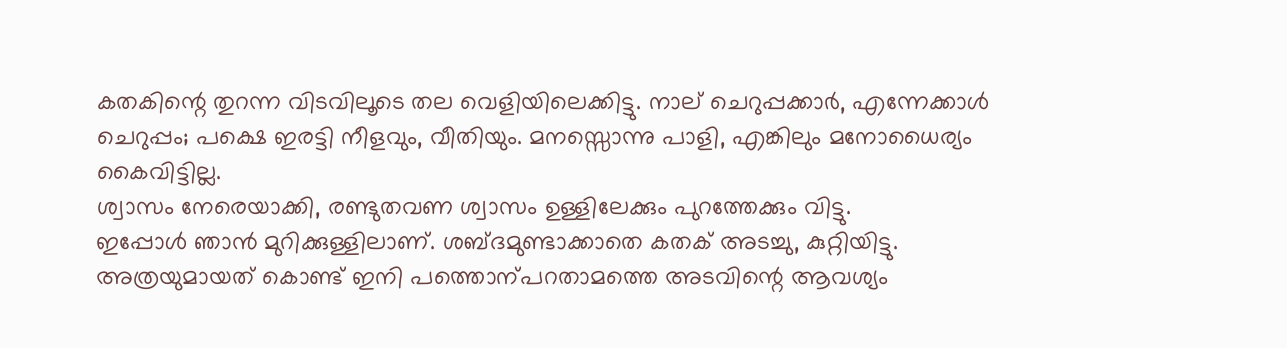കതകിന്റെ തുറന്ന വിടവിലൂടെ തല വെളിയിലെക്കിട്ടു. നാല് ചെറുപ്പക്കാര്‍, എന്നേക്കാള്‍ ചെറുപ്പം; പക്ഷെ ഇരട്ടി നീളവും, വീതിയും. മനസ്സൊന്നു പാളി, എങ്കിലും മനോധൈര്യം കൈവിട്ടില്ല.
ശ്വാസം നേരെയാക്കി, രണ്ടുതവണ ശ്വാസം ഉള്ളിലേക്കും പുറത്തേക്കും വിട്ടു.
ഇപ്പോള്‍ ഞാന്‍ മുറിക്കുള്ളിലാണ്. ശബ്ദമുണ്ടാക്കാതെ കതക് അടച്ചു, കുറ്റിയിട്ടു.
അത്രയുമായത് കൊണ്ട് ഇനി പത്തൊന്പറതാമത്തെ അടവിന്റെ ആവശ്യം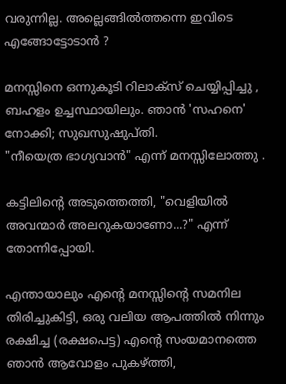വരുന്നില്ല. അല്ലെങ്ങില്‍ത്തന്നെ ഇവിടെ എങ്ങോട്ടോടാന്‍ ?

മനസ്സിനെ ഒന്നുകൂടി റിലാക്സ് ചെയ്യിപ്പിച്ചു , ബഹളം ഉച്ചസ്ഥായിലും. ഞാന്‍ 'സഹനെ' നോക്കി; സുഖസുഷുപ്തി.
"നീയെത്ര ഭാഗ്യവാന്‍" എന്ന് മനസ്സിലോത്തു .

കട്ടിലിന്റെ അടുത്തെത്തി, "വെളിയില്‍ അവന്മാര്‍ അലറുകയാണോ...?" എന്ന് തോന്നിപ്പോയി.

എന്തായാലും എന്റെ മനസ്സിന്റെ സമനില തിരിച്ചുകിട്ടി, ഒരു വലിയ ആപത്തില്‍ നിന്നും രക്ഷിച്ച (രക്ഷപെട്ട) എന്റെ സംയമാനത്തെ ഞാന്‍ ആവോളം പുകഴ്ത്തി,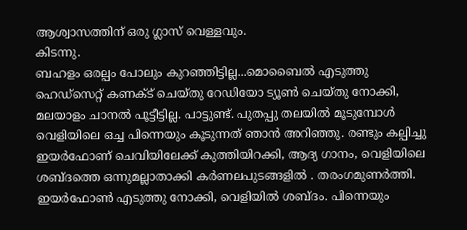ആശ്വാസത്തിന് ഒരു ഗ്ലാസ് വെള്ളവും.
കിടന്നു.
ബഹളം ഒരല്പം പോലും കുറഞ്ഞിട്ടില്ല...മൊബൈല്‍ എടുത്തു ഹെഡ്സെറ്റ് കണക്ട് ചെയ്തു റേഡിയോ ട്യൂണ്‍ ചെയ്തു നോക്കി, മലയാളം ചാനല്‍ പൂട്ടീട്ടില്ല. പാട്ടുണ്ട്. പുതപ്പു തലയില്‍ മൂടുമ്പോള്‍ വെളിയിലെ ഒച്ച പിന്നെയും കൂടുന്നത് ഞാന്‍ അറിഞ്ഞു. രണ്ടും കല്പിച്ചു ഇയര്‍ഫോണ് ചെവിയിലേക്ക് കുത്തിയിറക്കി, ആദ്യ ഗാനം, വെളിയിലെ ശബ്ദത്തെ ഒന്നുമല്ലാതാക്കി കര്‍ണലപുടങ്ങളില്‍ . തരംഗമുണര്‍ത്തി. ഇയര്‍ഫോണ്‍ എടുത്തു നോക്കി, വെളിയില്‍ ശബ്ദം. പിന്നെയും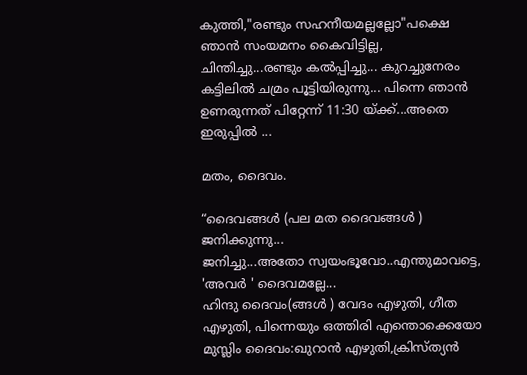കുത്തി,"രണ്ടും സഹനീയമല്ലല്ലോ"പക്ഷെ ഞാന്‍ സംയമനം കൈവിട്ടില്ല, ചിന്തിച്ചു...രണ്ടും കല്‍പ്പിച്ചു... കുറച്ചുനേരം കട്ടിലില്‍ ചമ്രം പൂട്ടിയിരുന്നു... പിന്നെ ഞാന്‍ ഉണരുന്നത് പിറ്റേന്ന് 11:30 യ്ക്ക്...അതെ ഇരുപ്പില്‍ ...

മതം, ദൈവം.

“ദൈവങ്ങള്‍ (പല മത ദൈവങ്ങള്‍ ) ജനിക്കുന്നു...
ജനിച്ചു...അതോ സ്വയംഭൂവോ..എന്തുമാവട്ടെ,
'അവര്‍ ' ദൈവമല്ലേ...
ഹിന്ദു ദൈവം(ങ്ങള്‍ ) വേദം എഴുതി, ഗീത എഴുതി, പിന്നെയും ഒത്തിരി എന്തൊക്കെയോ
മുസ്ലിം ദൈവം:ഖുറാന്‍ എഴുതി,ക്രിസ്ത്യന്‍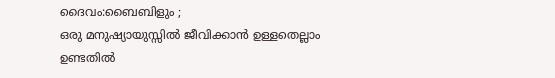ദൈവം:ബൈബിളും ;
ഒരു മനുഷ്യായുസ്സില്‍ ജീവിക്കാന്‍ ഉള്ളതെല്ലാം ഉണ്ടതില്‍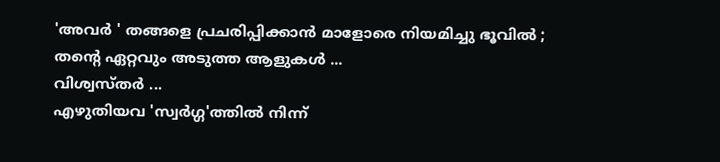'അവര്‍ ' തങ്ങളെ പ്രചരിപ്പിക്കാന്‍ മാളോരെ നിയമിച്ചു ഭൂവില്‍ ;
തന്റെ ഏറ്റവും അടുത്ത ആളുകള്‍ ...
വിശ്വസ്തര്‍ ...
എഴുതിയവ 'സ്വര്‍ഗ്ഗ'ത്തില്‍ നിന്ന്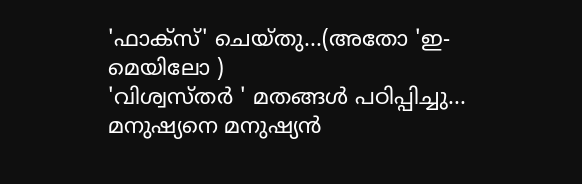'ഫാക്സ്' ചെയ്തു...(അതോ 'ഇ-മെയിലോ )
'വിശ്വസ്തര്‍ ' മതങ്ങള്‍ പഠിപ്പിച്ചു...
മനുഷ്യനെ മനുഷ്യന്‍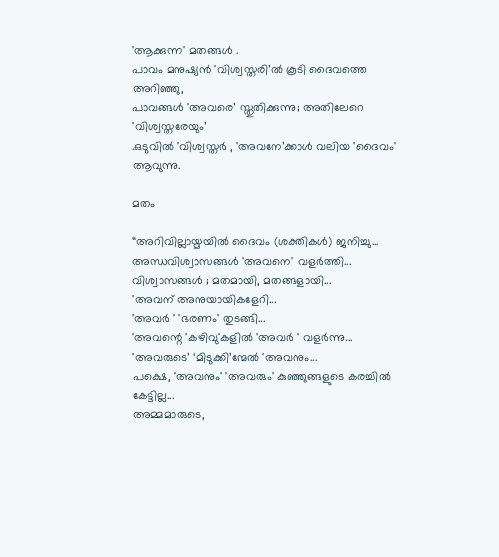'ആക്കുന്ന' മതങ്ങള്‍ .
പാവം മനുഷ്യന്‍ 'വിശ്വസ്തരി’ല്‍ കൂടി ദൈവത്തെ അറിഞ്ഞു,
പാവങ്ങള്‍ 'അവരെ’ സ്തുതിക്കുന്നു; അതിലേറെ 'വിശ്വസ്തരേയും’
.ഒടുവില്‍ 'വിശ്വസ്തര്‍ , 'അവനേ’ക്കാള്‍ വലിയ 'ദൈവം' ആവുന്നു.

മതം

“അറിവില്ലായ്മയില്‍ ദൈവം (ശക്തികള്‍) ജനിച്ചു...
അന്ധവിശ്വാസങ്ങള്‍ 'അവനെ' വളര്‍ത്തി...
വിശ്വാസങ്ങള്‍ ; മതമായി, മതങ്ങളായി...
'അവന് അനുയായികളേറി...
'അവര്‍ ' 'ഭരണം' തുടങ്ങി...
'അവന്റെ 'കഴിവു'കളില്‍ 'അവര്‍ ' വളര്‍ന്നു...
'അവരുടെ’ ‘മിടുക്കി’ന്മേല്‍ 'അവനും...
പക്ഷെ, 'അവനും' 'അവരും' കുഞ്ഞുങ്ങളുടെ കരച്ചില്‍ കേട്ടില്ല...
അമ്മമാരുടെ,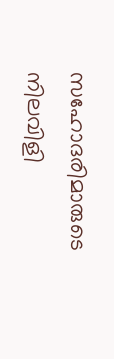സഹോദരിമാരുടെ നിലവിളി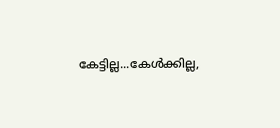കേട്ടില്ല...കേള്‍ക്കില്ല,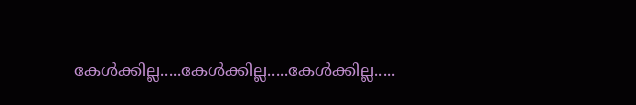കേള്‍ക്കില്ല.....കേള്‍ക്കില്ല.....കേള്‍ക്കില്ല.....